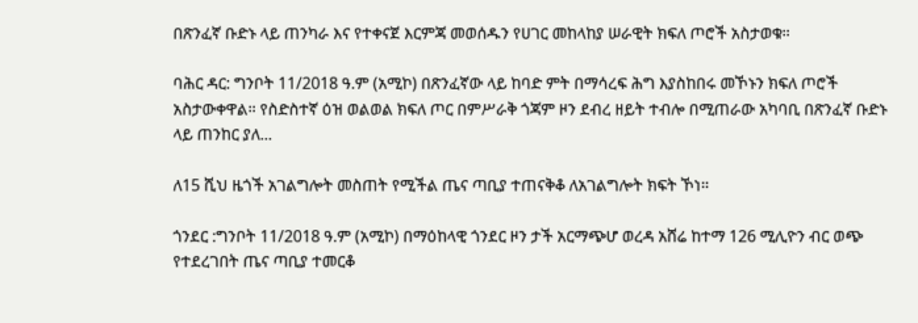በጽንፈኛ ቡድኑ ላይ ጠንካራ እና የተቀናጀ እርምጃ መወሰዱን የሀገር መከላከያ ሠራዊት ክፍለ ጦሮች አስታወቁ።

ባሕር ዳር: ግንቦት 11/2018 ዓ.ም (አሚኮ) በጽንፈኛው ላይ ከባድ ምት በማሳረፍ ሕግ እያስከበሩ መኾኑን ክፍለ ጦሮች አስታውቀዋል። የስድስተኛ ዕዝ ወልወል ክፍለ ጦር በምሥራቅ ጎጃም ዞን ደብረ ዘይት ተብሎ በሚጠራው አካባቢ በጽንፈኛ ቡድኑ ላይ ጠንከር ያለ...

ለ15 ሺህ ዜጎች አገልግሎት መስጠት የሚችል ጤና ጣቢያ ተጠናቅቆ ለአገልግሎት ክፍት ኾነ።

ጎንደር :ግንቦት 11/2018 ዓ.ም (አሚኮ) በማዕከላዊ ጎንደር ዞን ታች አርማጭሆ ወረዳ አሸሬ ከተማ 126 ሚሊዮን ብር ወጭ የተደረገበት ጤና ጣቢያ ተመርቆ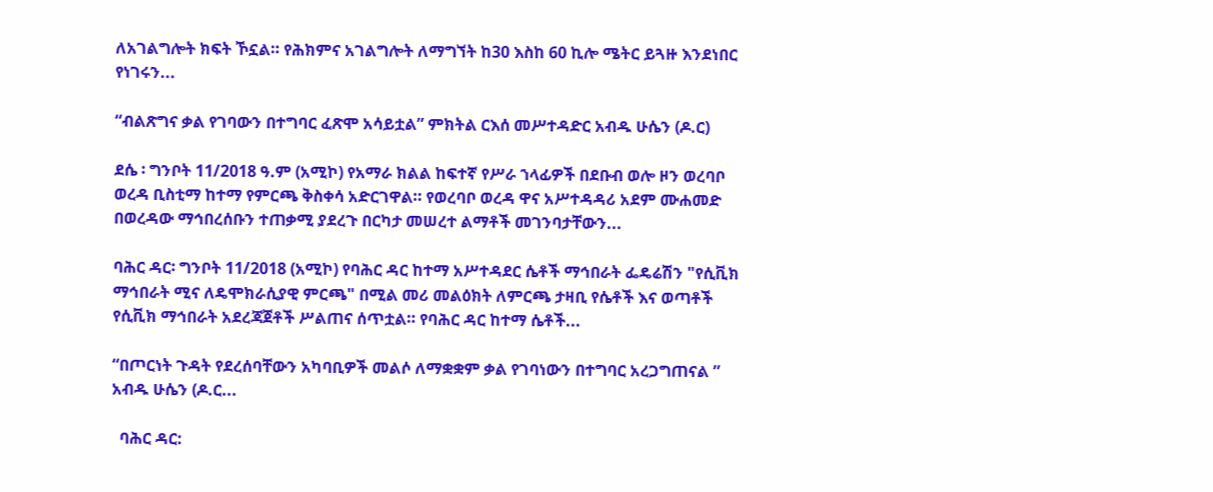ለአገልግሎት ክፍት ኾኗል። የሕክምና አገልግሎት ለማግኘት ከ30 እስከ 60 ኪሎ ሜትር ይጓዙ እንደነበር የነገሩን...

“ብልጽግና ቃል የገባውን በተግባር ፈጽሞ አሳይቷል” ምክትል ርእሰ መሥተዳድር አብዱ ሁሴን (ዶ.ር)

ደሴ ፡ ግንቦት 11/2018 ዓ.ም (አሚኮ) የአማራ ክልል ከፍተኛ የሥራ ኀላፊዎች በደቡብ ወሎ ዞን ወረባቦ ወረዳ ቢስቲማ ከተማ የምርጫ ቅስቀሳ አድርገዋል። የወረባቦ ወረዳ ዋና አሥተዳዳሪ አደም ሙሐመድ በወረዳው ማኅበረሰቡን ተጠቃሚ ያደረጉ በርካታ መሠረተ ልማቶች መገንባታቸውን...

ባሕር ዳር፡ ግንቦት 11/2018 (አሚኮ) የባሕር ዳር ከተማ አሥተዳደር ሴቶች ማኅበራት ፌዴሬሽን "የሲቪክ ማኅበራት ሚና ለዴሞክራሲያዊ ምርጫ" በሚል መሪ መልዕክት ለምርጫ ታዛቢ የሴቶች እና ወጣቶች የሲቪክ ማኅበራት አደረጃጀቶች ሥልጠና ሰጥቷል። የባሕር ዳር ከተማ ሴቶች...

“በጦርነት ጉዳት የደረሰባቸውን አካባቢዎች መልሶ ለማቋቋም ቃል የገባነውን በተግባር አረጋግጠናል ” አብዱ ሁሴን (ዶ.ር...

  ባሕር ዳር: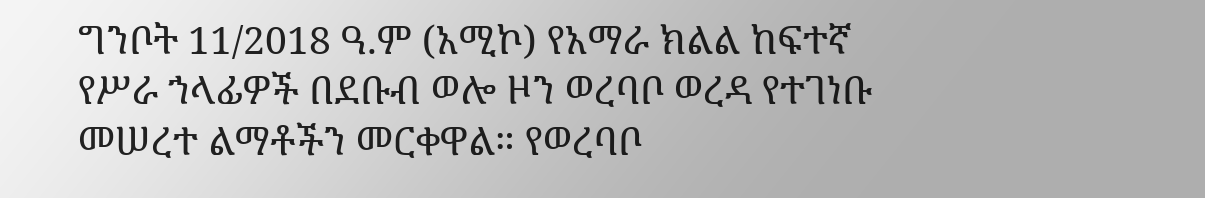ግንቦት 11/2018 ዓ.ም (አሚኮ) የአማራ ክልል ከፍተኛ የሥራ ኀላፊዎች በደቡብ ወሎ ዞን ወረባቦ ወረዳ የተገነቡ መሠረተ ልማቶችን መርቀዋል። የወረባቦ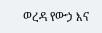ወረዳ የውኃ እና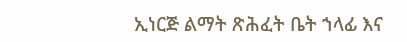ኢነርጅ ልማት ጽሕፈት ቤት ኀላፊ እና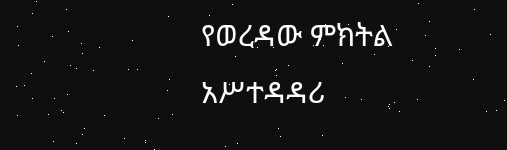የወረዳው ምክትል አሥተዳዳሪ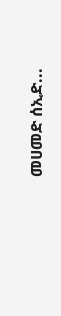መሀመድ ሰኢድ...